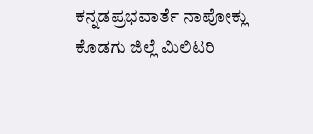ಕನ್ನಡಪ್ರಭವಾರ್ತೆ ನಾಪೋಕ್ಲು
ಕೊಡಗು ಜಿಲ್ಲೆ ಮಿಲಿಟರಿ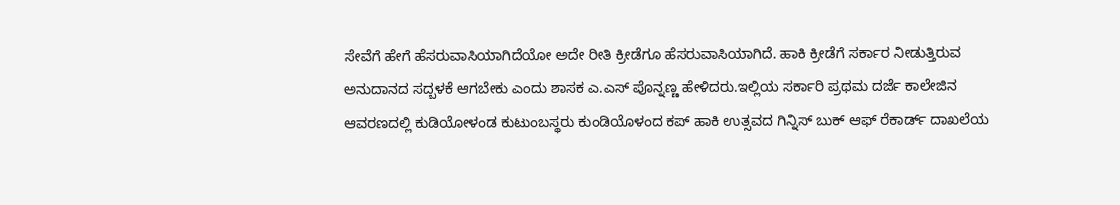ಸೇವೆಗೆ ಹೇಗೆ ಹೆಸರುವಾಸಿಯಾಗಿದೆಯೋ ಅದೇ ರೀತಿ ಕ್ರೀಡೆಗೂ ಹೆಸರುವಾಸಿಯಾಗಿದೆ. ಹಾಕಿ ಕ್ರೀಡೆಗೆ ಸರ್ಕಾರ ನೀಡುತ್ತಿರುವ ಅನುದಾನದ ಸದ್ಬಳಕೆ ಆಗಬೇಕು ಎಂದು ಶಾಸಕ ಎ.ಎಸ್ ಪೊನ್ನಣ್ಣ ಹೇಳಿದರು.ಇಲ್ಲಿಯ ಸರ್ಕಾರಿ ಪ್ರಥಮ ದರ್ಜೆ ಕಾಲೇಜಿನ ಆವರಣದಲ್ಲಿ ಕುಡಿಯೋಳಂಡ ಕುಟುಂಬಸ್ಥರು ಕುಂಡಿಯೊಳಂದ ಕಪ್ ಹಾಕಿ ಉತ್ಸವದ ಗಿನ್ನಿಸ್ ಬುಕ್ ಆಫ್ ರೆಕಾರ್ಡ್ ದಾಖಲೆಯ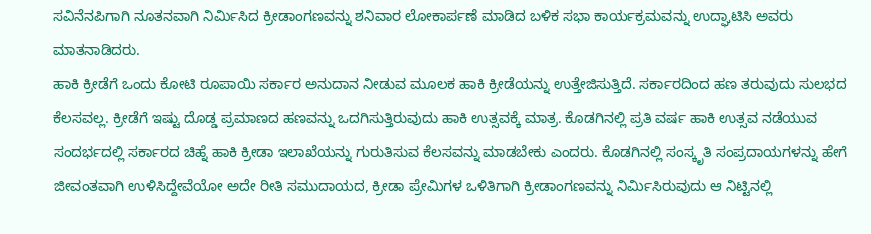ಸವಿನೆನಪಿಗಾಗಿ ನೂತನವಾಗಿ ನಿರ್ಮಿಸಿದ ಕ್ರೀಡಾಂಗಣವನ್ನು ಶನಿವಾರ ಲೋಕಾರ್ಪಣೆ ಮಾಡಿದ ಬಳಿಕ ಸಭಾ ಕಾರ್ಯಕ್ರಮವನ್ನು ಉದ್ಘಾಟಿಸಿ ಅವರು ಮಾತನಾಡಿದರು.
ಹಾಕಿ ಕ್ರೀಡೆಗೆ ಒಂದು ಕೋಟಿ ರೂಪಾಯಿ ಸರ್ಕಾರ ಅನುದಾನ ನೀಡುವ ಮೂಲಕ ಹಾಕಿ ಕ್ರೀಡೆಯನ್ನು ಉತ್ತೇಜಿಸುತ್ತಿದೆ. ಸರ್ಕಾರದಿಂದ ಹಣ ತರುವುದು ಸುಲಭದ ಕೆಲಸವಲ್ಲ. ಕ್ರೀಡೆಗೆ ಇಷ್ಟು ದೊಡ್ಡ ಪ್ರಮಾಣದ ಹಣವನ್ನು ಒದಗಿಸುತ್ತಿರುವುದು ಹಾಕಿ ಉತ್ಸವಕ್ಕೆ ಮಾತ್ರ. ಕೊಡಗಿನಲ್ಲಿ ಪ್ರತಿ ವರ್ಷ ಹಾಕಿ ಉತ್ಸವ ನಡೆಯುವ ಸಂದರ್ಭದಲ್ಲಿ ಸರ್ಕಾರದ ಚಿಹ್ನೆ ಹಾಕಿ ಕ್ರೀಡಾ ಇಲಾಖೆಯನ್ನು ಗುರುತಿಸುವ ಕೆಲಸವನ್ನು ಮಾಡಬೇಕು ಎಂದರು. ಕೊಡಗಿನಲ್ಲಿ ಸಂಸ್ಕೃತಿ ಸಂಪ್ರದಾಯಗಳನ್ನು ಹೇಗೆ ಜೀವಂತವಾಗಿ ಉಳಿಸಿದ್ದೇವೆಯೋ ಅದೇ ರೀತಿ ಸಮುದಾಯದ, ಕ್ರೀಡಾ ಪ್ರೇಮಿಗಳ ಒಳಿತಿಗಾಗಿ ಕ್ರೀಡಾಂಗಣವನ್ನು ನಿರ್ಮಿಸಿರುವುದು ಆ ನಿಟ್ಟಿನಲ್ಲಿ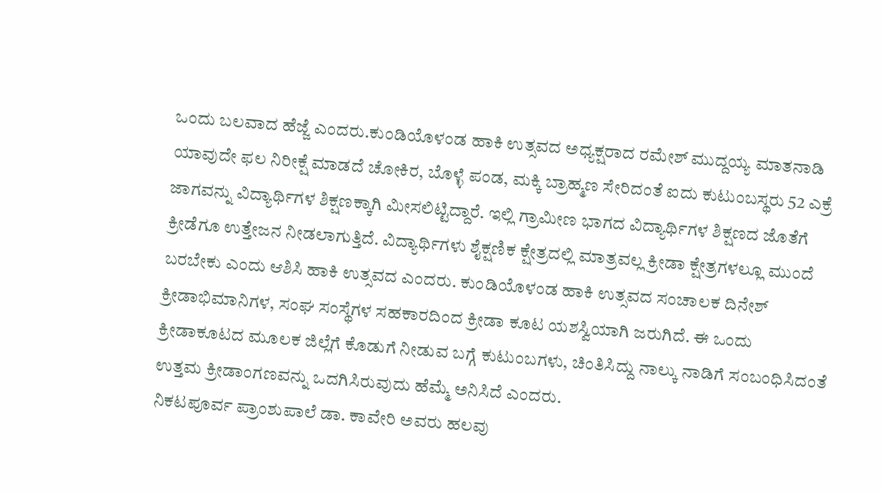ಒಂದು ಬಲವಾದ ಹೆಜ್ಜೆ ಎಂದರು.ಕುಂಡಿಯೊಳಂಡ ಹಾಕಿ ಉತ್ಸವದ ಅಧ್ಯಕ್ಷರಾದ ರಮೇಶ್ ಮುದ್ದಯ್ಯ ಮಾತನಾಡಿ ಯಾವುದೇ ಫಲ ನಿರೀಕ್ಷೆ ಮಾಡದೆ ಚೋಕಿರ, ಬೊಳ್ಳೆ ಪಂಡ, ಮಕ್ಕಿ ಬ್ರಾಹ್ಮಣ ಸೇರಿದಂತೆ ಐದು ಕುಟುಂಬಸ್ಥರು 52 ಎಕ್ರೆ ಜಾಗವನ್ನು ವಿದ್ಯಾರ್ಥಿಗಳ ಶಿಕ್ಷಣಕ್ಕಾಗಿ ಮೀಸಲಿಟ್ಟಿದ್ದಾರೆ. ಇಲ್ಲಿ ಗ್ರಾಮೀಣ ಭಾಗದ ವಿದ್ಯಾರ್ಥಿಗಳ ಶಿಕ್ಷಣದ ಜೊತೆಗೆ ಕ್ರೀಡೆಗೂ ಉತ್ತೇಜನ ನೀಡಲಾಗುತ್ತಿದೆ. ವಿದ್ಯಾರ್ಥಿಗಳು ಶೈಕ್ಷಣಿಕ ಕ್ಷೇತ್ರದಲ್ಲಿ ಮಾತ್ರವಲ್ಲ ಕ್ರೀಡಾ ಕ್ಷೇತ್ರಗಳಲ್ಲೂ ಮುಂದೆ ಬರಬೇಕು ಎಂದು ಆಶಿಸಿ ಹಾಕಿ ಉತ್ಸವದ ಎಂದರು. ಕುಂಡಿಯೊಳಂಡ ಹಾಕಿ ಉತ್ಸವದ ಸಂಚಾಲಕ ದಿನೇಶ್ ಕ್ರೀಡಾಭಿಮಾನಿಗಳ, ಸಂಘ ಸಂಸ್ಥೆಗಳ ಸಹಕಾರದಿಂದ ಕ್ರೀಡಾ ಕೂಟ ಯಶಸ್ವಿಯಾಗಿ ಜರುಗಿದೆ. ಈ ಒಂದು ಕ್ರೀಡಾಕೂಟದ ಮೂಲಕ ಜಿಲ್ಲೆಗೆ ಕೊಡುಗೆ ನೀಡುವ ಬಗ್ಗೆ ಕುಟುಂಬಗಳು, ಚಿಂತಿಸಿದ್ದು ನಾಲ್ಕು ನಾಡಿಗೆ ಸಂಬಂಧಿಸಿದಂತೆ ಉತ್ತಮ ಕ್ರೀಡಾಂಗಣವನ್ನು ಒದಗಿಸಿರುವುದು ಹೆಮ್ಮೆ ಅನಿಸಿದೆ ಎಂದರು.
ನಿಕಟಪೂರ್ವ ಪ್ರಾಂಶುಪಾಲೆ ಡಾ. ಕಾವೇರಿ ಅವರು ಹಲವು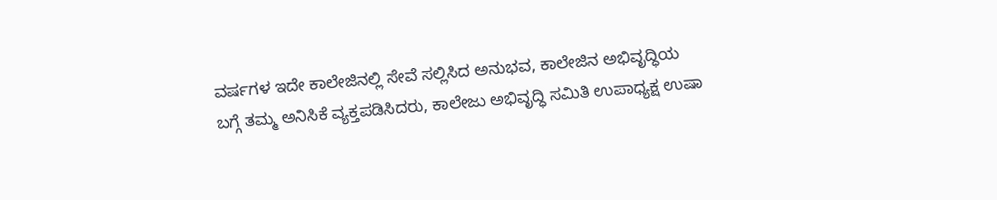ವರ್ಷಗಳ ಇದೇ ಕಾಲೇಜಿನಲ್ಲಿ ಸೇವೆ ಸಲ್ಲಿಸಿದ ಅನುಭವ, ಕಾಲೇಜಿನ ಅಭಿವೃದ್ಧಿಯ ಬಗ್ಗೆ ತಮ್ಮ ಅನಿಸಿಕೆ ವ್ಯಕ್ತಪಡಿಸಿದರು, ಕಾಲೇಜು ಅಭಿವೃದ್ಧಿ ಸಮಿತಿ ಉಪಾಧ್ಯಕ್ಷ ಉಷಾ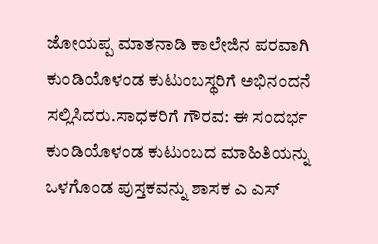ಜೋಯಪ್ಪ ಮಾತನಾಡಿ ಕಾಲೇಜಿನ ಪರವಾಗಿ ಕುಂಡಿಯೊಳಂಡ ಕುಟುಂಬಸ್ಥರಿಗೆ ಅಭಿನಂದನೆ ಸಲ್ಲಿಸಿದರು.ಸಾಧಕರಿಗೆ ಗೌರವ: ಈ ಸಂದರ್ಭ ಕುಂಡಿಯೊಳಂಡ ಕುಟುಂಬದ ಮಾಹಿತಿಯನ್ನು ಒಳಗೊಂಡ ಪುಸ್ತಕವನ್ನು ಶಾಸಕ ಎ ಎಸ್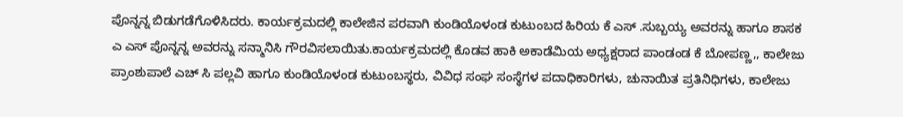ಪೊನ್ನನ್ನ ಬಿಡುಗಡೆಗೊಳಿಸಿದರು. ಕಾರ್ಯಕ್ರಮದಲ್ಲಿ ಕಾಲೇಜಿನ ಪರವಾಗಿ ಕುಂಡಿಯೊಳಂಡ ಕುಟುಂಬದ ಹಿರಿಯ ಕೆ ಎಸ್ .ಸುಬ್ಬಯ್ಯ ಅವರನ್ನು ಹಾಗೂ ಶಾಸಕ ಎ ಎಸ್ ಪೊನ್ನನ್ನ ಅವರನ್ನು ಸನ್ಮಾನಿಸಿ ಗೌರವಿಸಲಾಯಿತು.ಕಾರ್ಯಕ್ರಮದಲ್ಲಿ ಕೊಡವ ಹಾಕಿ ಅಕಾಡೆಮಿಯ ಅಧ್ಯಕ್ಷರಾದ ಪಾಂಡಂಡ ಕೆ ಬೋಪಣ್ಣ,, ಕಾಲೇಜು ಪ್ರಾಂಶುಪಾಲೆ ಎಚ್ ಸಿ ಪಲ್ಲವಿ ಹಾಗೂ ಕುಂಡಿಯೊಳಂಡ ಕುಟುಂಬಸ್ಥರು, ವಿವಿಧ ಸಂಘ ಸಂಸ್ಥೆಗಳ ಪದಾಧಿಕಾರಿಗಳು, ಚುನಾಯಿತ ಪ್ರತಿನಿಧಿಗಳು, ಕಾಲೇಜು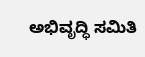ಅಭಿವೃದ್ಧಿ ಸಮಿತಿ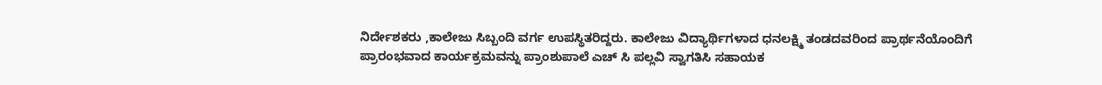ನಿರ್ದೇಶಕರು ,ಕಾಲೇಜು ಸಿಬ್ಬಂದಿ ವರ್ಗ ಉಪಸ್ಥಿತರಿದ್ದರು. ಕಾಲೇಜು ವಿದ್ಯಾರ್ಥಿಗಳಾದ ಧನಲಕ್ಷ್ಮಿ ತಂಡದವರಿಂದ ಪ್ರಾರ್ಥನೆಯೊಂದಿಗೆ ಪ್ರಾರಂಭವಾದ ಕಾರ್ಯಕ್ರಮವನ್ನು ಪ್ರಾಂಶುಪಾಲೆ ಎಚ್ ಸಿ ಪಲ್ಲವಿ ಸ್ವಾಗತಿಸಿ ಸಹಾಯಕ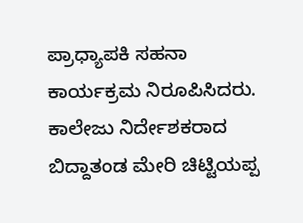ಪ್ರಾಧ್ಯಾಪಕಿ ಸಹನಾ ಕಾರ್ಯಕ್ರಮ ನಿರೂಪಿಸಿದರು. ಕಾಲೇಜು ನಿರ್ದೇಶಕರಾದ ಬಿದ್ದಾತಂಡ ಮೇರಿ ಚಿಟ್ಟಿಯಪ್ಪ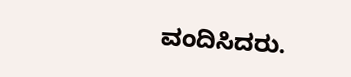ವಂದಿಸಿದರು.